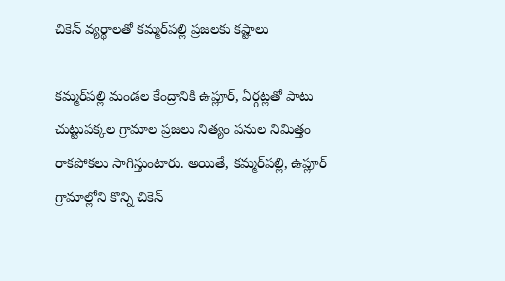చికెన్ వ్యర్థాలతో కమ్మర్‌పల్లి ప్రజలకు కష్టాలు

కమ్మర్‌పల్లి మండల కేంద్రానికి ఉప్లూర్, ఏర్గట్లతో పాటు చుట్టుపక్కల గ్రామాల ప్రజలు నిత్యం పనుల నిమిత్తం రాకపోకలు సాగిస్తుంటారు. అయితే, కమ్మర్‌పల్లి, ఉప్లూర్ గ్రామాల్లోని కొన్ని చికెన్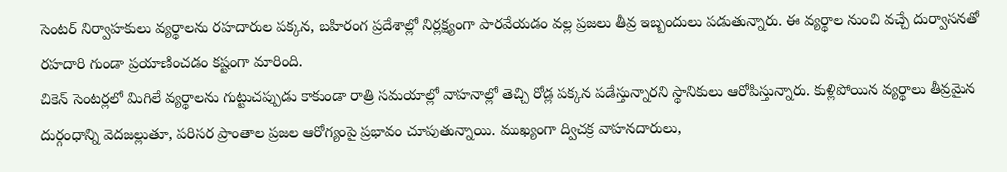సెంటర్ నిర్వాహకులు వ్యర్థాలను రహదారుల పక్కన, బహిరంగ ప్రదేశాల్లో నిర్లక్ష్యంగా పారవేయడం వల్ల ప్రజలు తీవ్ర ఇబ్బందులు పడుతున్నారు. ఈ వ్యర్థాల నుంచి వచ్చే దుర్వాసనతో రహదారి గుండా ప్రయాణించడం కష్టంగా మారింది.
చికెన్ సెంటర్లలో మిగిలే వ్యర్థాలను గుట్టుచప్పుడు కాకుండా రాత్రి సమయాల్లో వాహనాల్లో తెచ్చి రోడ్ల పక్కన పడేస్తున్నారని స్థానికులు ఆరోపిస్తున్నారు. కుళ్లిపోయిన వ్యర్థాలు తీవ్రమైన దుర్గంధాన్ని వెదజల్లుతూ, పరిసర ప్రాంతాల ప్రజల ఆరోగ్యంపై ప్రభావం చూపుతున్నాయి. ముఖ్యంగా ద్విచక్ర వాహనదారులు,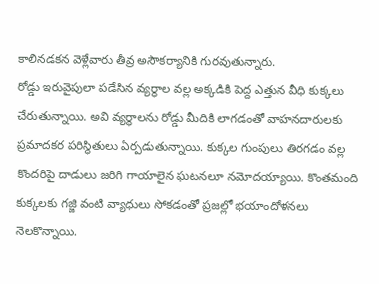కాలినడకన వెళ్లేవారు తీవ్ర అసౌకర్యానికి గురవుతున్నారు.
రోడ్డు ఇరువైపులా పడేసిన వ్యర్థాల వల్ల అక్కడికి పెద్ద ఎత్తున వీధి కుక్కలు చేరుతున్నాయి. అవి వ్యర్థాలను రోడ్డు మీదికి లాగడంతో వాహనదారులకు ప్రమాదకర పరిస్థితులు ఏర్పడుతున్నాయి. కుక్కల గుంపులు తిరగడం వల్ల కొందరిపై దాడులు జరిగి గాయాలైన ఘటనలూ నమోదయ్యాయి. కొంతమంది కుక్కలకు గజ్జి వంటి వ్యాధులు సోకడంతో ప్రజల్లో భయాందోళనలు నెలకొన్నాయి.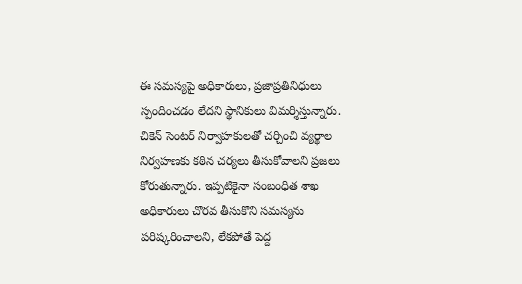ఈ సమస్యపై అధికారులు, ప్రజాప్రతినిధులు స్పందించడం లేదని స్థానికులు విమర్శిస్తున్నారు. చికెన్ సెంటర్ నిర్వాహకులతో చర్చించి వ్యర్థాల నిర్వహణకు కఠిన చర్యలు తీసుకోవాలని ప్రజలు కోరుతున్నారు. ఇప్పటికైనా సంబంధిత శాఖ అధికారులు చొరవ తీసుకొని సమస్యను పరిష్కరించాలని, లేకపోతే పెద్ద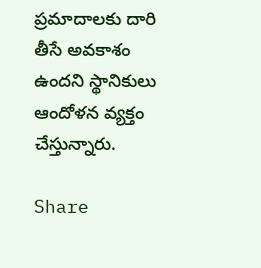ప్రమాదాలకు దారి తీసే అవకాశం ఉందని స్థానికులు ఆందోళన వ్యక్తం చేస్తున్నారు.

Share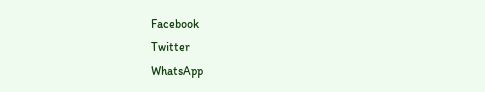Facebook
Twitter
WhatsApp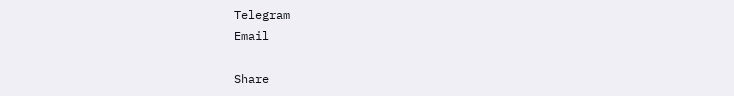Telegram
Email

Share